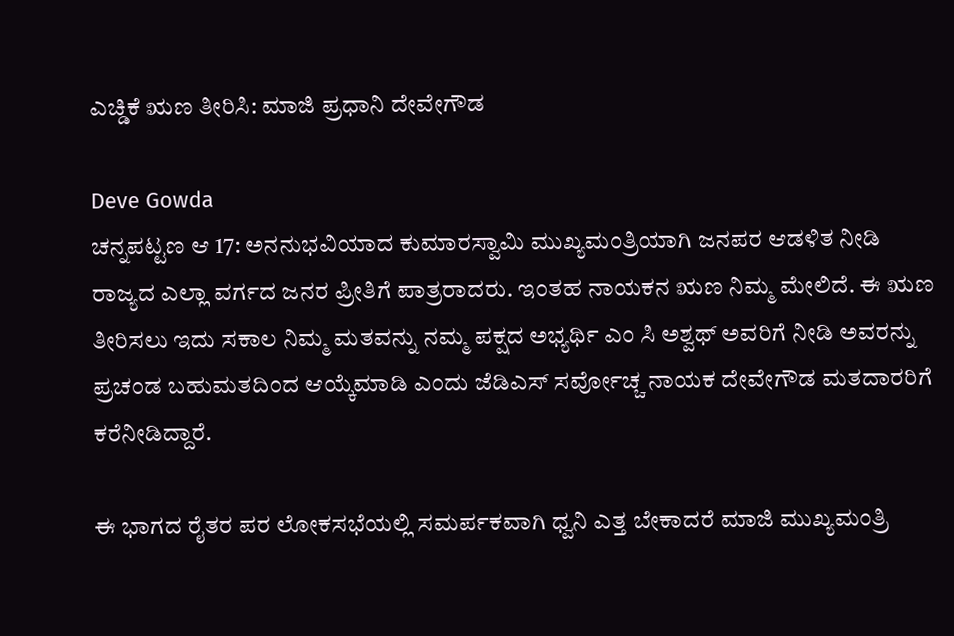ಎಚ್ಡಿಕೆ ಋಣ ತೀರಿಸಿ: ಮಾಜಿ ಪ್ರಧಾನಿ ದೇವೇಗೌಡ

Deve Gowda
ಚನ್ನಪಟ್ಟಣ ಆ 17: ಅನನುಭವಿಯಾದ ಕುಮಾರಸ್ವಾಮಿ ಮುಖ್ಯಮಂತ್ರಿಯಾಗಿ ಜನಪರ ಆಡಳಿತ ನೀಡಿ ರಾಜ್ಯದ ಎಲ್ಲಾ ವರ್ಗದ ಜನರ ಪ್ರೀತಿಗೆ ಪಾತ್ರರಾದರು. ಇಂತಹ ನಾಯಕನ ಋಣ ನಿಮ್ಮ ಮೇಲಿದೆ. ಈ ಋಣ ತೀರಿಸಲು ಇದು ಸಕಾಲ ನಿಮ್ಮ ಮತವನ್ನು ನಮ್ಮ ಪಕ್ಷದ ಅಭ್ಯರ್ಥಿ ಎಂ ಸಿ ಅಶ್ವಥ್ ಅವರಿಗೆ ನೀಡಿ ಅವರನ್ನು ಪ್ರಚಂಡ ಬಹುಮತದಿಂದ ಆಯ್ಕೆಮಾಡಿ ಎಂದು ಜೆಡಿಎಸ್ ಸರ್ವೋಚ್ಚ ನಾಯಕ ದೇವೇಗೌಡ ಮತದಾರರಿಗೆ ಕರೆನೀಡಿದ್ದಾರೆ.

ಈ ಭಾಗದ ರೈತರ ಪರ ಲೋಕಸಭೆಯಲ್ಲಿ ಸಮರ್ಪಕವಾಗಿ ಧ್ವನಿ ಎತ್ತ ಬೇಕಾದರೆ ಮಾಜಿ ಮುಖ್ಯಮಂತ್ರಿ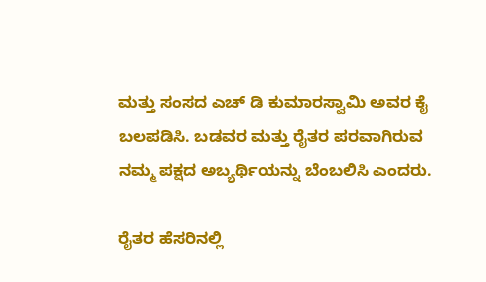ಮತ್ತು ಸಂಸದ ಎಚ್ ಡಿ ಕುಮಾರಸ್ವಾಮಿ ಅವರ ಕೈ ಬಲಪಡಿಸಿ. ಬಡವರ ಮತ್ತು ರೈತರ ಪರವಾಗಿರುವ ನಮ್ಮ ಪಕ್ಷದ ಅಬ್ಯರ್ಥಿಯನ್ನು ಬೆಂಬಲಿಸಿ ಎಂದರು.

ರೈತರ ಹೆಸರಿನಲ್ಲಿ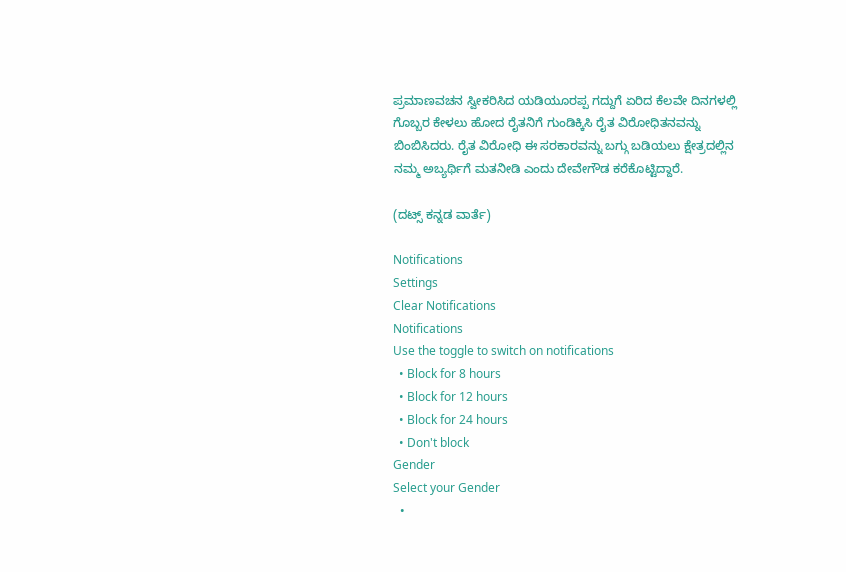ಪ್ರಮಾಣವಚನ ಸ್ವೀಕರಿಸಿದ ಯಡಿಯೂರಪ್ಪ ಗದ್ದುಗೆ ಏರಿದ ಕೆಲವೇ ದಿನಗಳಲ್ಲಿ ಗೊಬ್ಬರ ಕೇಳಲು ಹೋದ ರೈತನಿಗೆ ಗುಂಡಿಕ್ಕಿಸಿ ರೈತ ವಿರೋಧಿತನವನ್ನು ಬಿಂಬಿಸಿದರು. ರೈತ ವಿರೋಧಿ ಈ ಸರಕಾರವನ್ನು ಬಗ್ಗು ಬಡಿಯಲು ಕ್ಷೇತ್ರದಲ್ಲಿನ ನಮ್ಮ ಅಬ್ಯರ್ಥಿಗೆ ಮತನೀಡಿ ಎಂದು ದೇವೇಗೌಡ ಕರೆಕೊಟ್ಟಿದ್ದಾರೆ.

(ದಟ್ಸ್ ಕನ್ನಡ ವಾರ್ತೆ)

Notifications
Settings
Clear Notifications
Notifications
Use the toggle to switch on notifications
  • Block for 8 hours
  • Block for 12 hours
  • Block for 24 hours
  • Don't block
Gender
Select your Gender
  •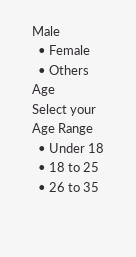Male
  • Female
  • Others
Age
Select your Age Range
  • Under 18
  • 18 to 25
  • 26 to 35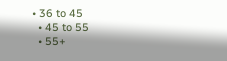• 36 to 45
  • 45 to 55
  • 55+